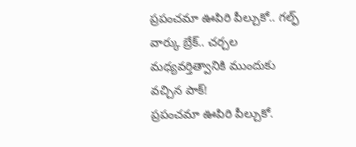ప్రపంచమా ఊపిరి పీల్చుకో.. గల్ఫ్ వార్కు బ్రేక్.. చర్చల మధ్యవర్తిత్వానికి ముందుకు వచ్చిన పాక్!
ప్రపంచమా ఊపిరి పీల్చుకో.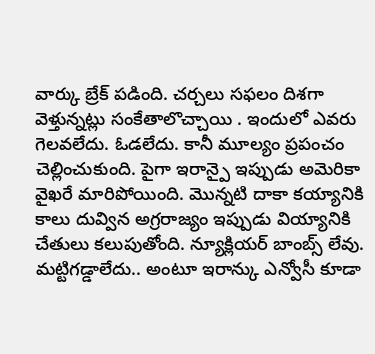వార్కు బ్రేక్ పడింది. చర్చలు సఫలం దిశగా వెళ్తున్నట్లు సంకేతాలొచ్చాయి . ఇందులో ఎవరు గెలవలేదు. ఓడలేదు. కానీ మూల్యం ప్రపంచం చెల్లించుకుంది. పైగా ఇరాన్పై ఇప్పుడు అమెరికా వైఖరే మారిపోయింది. మొన్నటి దాకా కయ్యానికి కాలు దువ్విన అగ్రరాజ్యం ఇప్పుడు వియ్యానికి చేతులు కలుపుతోంది. న్యూక్లియర్ బాంబ్స్ లేవు. మట్టిగడ్డాలేదు.. అంటూ ఇరాన్కు ఎన్వోసీ కూడా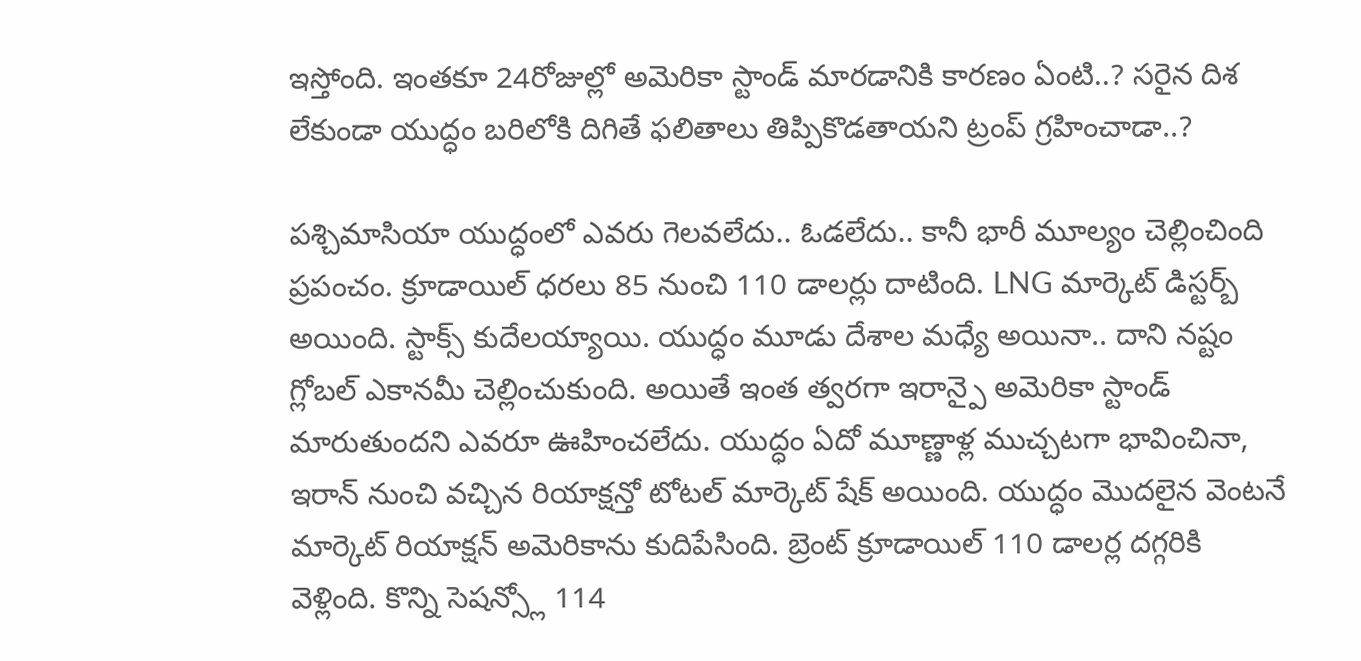ఇస్తోంది. ఇంతకూ 24రోజుల్లో అమెరికా స్టాండ్ మారడానికి కారణం ఏంటి..? సరైన దిశ లేకుండా యుద్ధం బరిలోకి దిగితే ఫలితాలు తిప్పికొడతాయని ట్రంప్ గ్రహించాడా..?

పశ్చిమాసియా యుద్ధంలో ఎవరు గెలవలేదు.. ఓడలేదు.. కానీ భారీ మూల్యం చెల్లించింది ప్రపంచం. క్రూడాయిల్ ధరలు 85 నుంచి 110 డాలర్లు దాటింది. LNG మార్కెట్ డిస్టర్బ్ అయింది. స్టాక్స్ కుదేలయ్యాయి. యుద్ధం మూడు దేశాల మధ్యే అయినా.. దాని నష్టం గ్లోబల్ ఎకానమీ చెల్లించుకుంది. అయితే ఇంత త్వరగా ఇరాన్పై అమెరికా స్టాండ్ మారుతుందని ఎవరూ ఊహించలేదు. యుద్ధం ఏదో మూణ్ణాళ్ల ముచ్చటగా భావించినా, ఇరాన్ నుంచి వచ్చిన రియాక్షన్తో టోటల్ మార్కెట్ షేక్ అయింది. యుద్ధం మొదలైన వెంటనే మార్కెట్ రియాక్షన్ అమెరికాను కుదిపేసింది. బ్రెంట్ క్రూడాయిల్ 110 డాలర్ల దగ్గరికి వెళ్లింది. కొన్ని సెషన్స్లో 114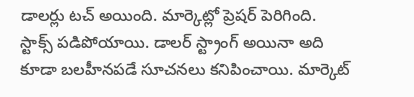డాలర్లు టచ్ అయింది. మార్కెట్లో ప్రెషర్ పెరిగింది. స్టాక్స్ పడిపోయాయి. డాలర్ స్ట్రాంగ్ అయినా అది కూడా బలహీనపడే సూచనలు కనిపించాయి. మార్కెట్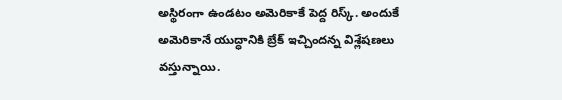అస్థిరంగా ఉండటం అమెరికాకే పెద్ద రిస్క్. అందుకే అమెరికానే యుద్ధానికి బ్రేక్ ఇచ్చిందన్న విశ్లేషణలు వస్తున్నాయి.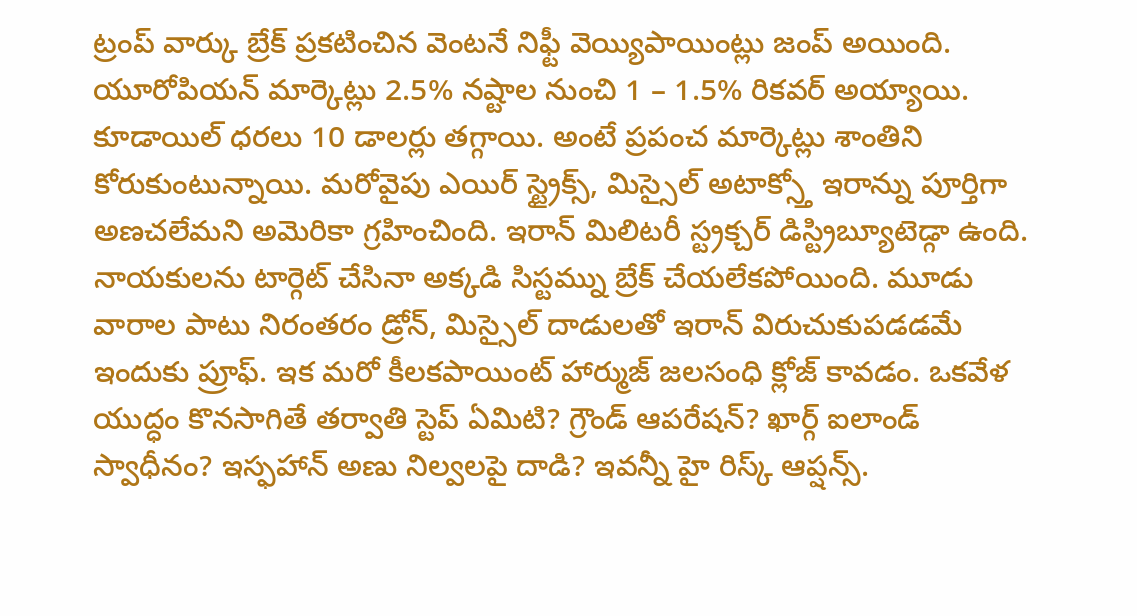ట్రంప్ వార్కు బ్రేక్ ప్రకటించిన వెంటనే నిఫ్టీ వెయ్యిపాయింట్లు జంప్ అయింది. యూరోపియన్ మార్కెట్లు 2.5% నష్టాల నుంచి 1 – 1.5% రికవర్ అయ్యాయి. కూడాయిల్ ధరలు 10 డాలర్లు తగ్గాయి. అంటే ప్రపంచ మార్కెట్లు శాంతిని కోరుకుంటున్నాయి. మరోవైపు ఎయిర్ స్ట్రైక్స్, మిస్సైల్ అటాక్స్తో ఇరాన్ను పూర్తిగా అణచలేమని అమెరికా గ్రహించింది. ఇరాన్ మిలిటరీ స్ట్రక్చర్ డిస్ట్రిబ్యూటెడ్గా ఉంది. నాయకులను టార్గెట్ చేసినా అక్కడి సిస్టమ్ను బ్రేక్ చేయలేకపోయింది. మూడు వారాల పాటు నిరంతరం డ్రోన్, మిస్సైల్ దాడులతో ఇరాన్ విరుచుకుపడడమే ఇందుకు ప్రూఫ్. ఇక మరో కీలకపాయింట్ హార్ముజ్ జలసంధి క్లోజ్ కావడం. ఒకవేళ యుద్ధం కొనసాగితే తర్వాతి స్టెప్ ఏమిటి? గ్రౌండ్ ఆపరేషన్? ఖార్గ్ ఐలాండ్ స్వాధీనం? ఇస్ఫహాన్ అణు నిల్వలపై దాడి? ఇవన్నీ హై రిస్క్ ఆప్షన్స్.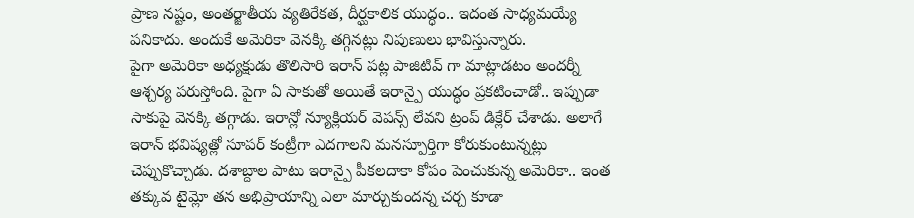ప్రాణ నష్టం, అంతర్జాతీయ వ్యతిరేకత, దీర్ఘకాలిక యుద్ధం.. ఇదంత సాధ్యమయ్యే పనికాదు. అందుకే అమెరికా వెనక్కి తగ్గినట్లు నిపుణులు భావిస్తున్నారు.
పైగా అమెరికా అధ్యక్షుడు తొలిసారి ఇరాన్ పట్ల పాజిటివ్ గా మాట్లాడటం అందర్నీ ఆశ్చర్య పరుస్తోంది. పైగా ఏ సాకుతో అయితే ఇరాన్పై యుద్ధం ప్రకటించాడో.. ఇప్పుడా సాకుపై వెనక్కి తగ్గాడు. ఇరాన్లో న్యూక్లియర్ వెపన్స్ లేవని ట్రంప్ డిక్లేర్ చేశాడు. అలాగే ఇరాన్ భవిష్యత్లో సూపర్ కంట్రీగా ఎదగాలని మనస్పూర్తిగా కోరుకుంటున్నట్లు చెప్పుకొచ్చాడు. దశాబ్దాల పాటు ఇరాన్పై పీకలదాకా కోపం పెంచుకున్న అమెరికా.. ఇంత తక్కువ టైమ్లో తన అభిప్రాయాన్ని ఎలా మార్చుకుందన్న చర్చ కూడా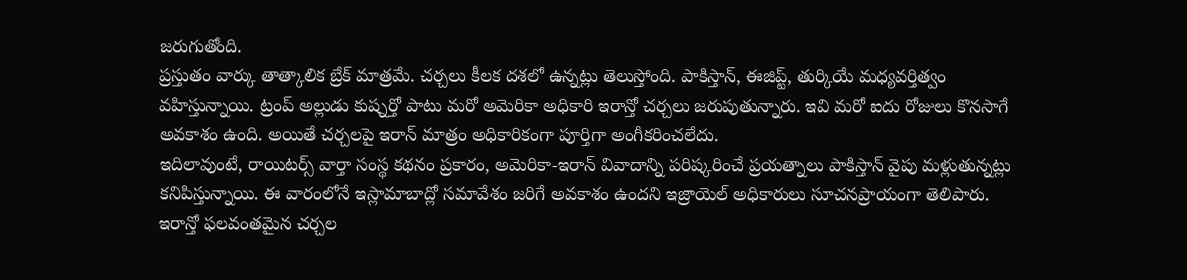జరుగుతోంది.
ప్రస్తుతం వార్కు తాత్కాలిక బ్రేక్ మాత్రమే. చర్చలు కీలక దశలో ఉన్నట్లు తెలుస్తోంది. పాకిస్తాన్, ఈజిప్ట్, తుర్కియే మధ్యవర్తిత్వం వహిస్తున్నాయి. ట్రంప్ అల్లుడు కుష్నర్తో పాటు మరో అమెరికా అధికారి ఇరాన్తో చర్చలు జరుపుతున్నారు. ఇవి మరో ఐదు రోజులు కొనసాగే అవకాశం ఉంది. అయితే చర్చలపై ఇరాన్ మాత్రం అధికారికంగా పూర్తిగా అంగీకరించలేదు.
ఇదిలావుంటే, రాయిటర్స్ వార్తా సంస్థ కథనం ప్రకారం, అమెరికా-ఇరాన్ వివాదాన్ని పరిష్కరించే ప్రయత్నాలు పాకిస్తాన్ వైపు మళ్లుతున్నట్లు కనిపిస్తున్నాయి. ఈ వారంలోనే ఇస్లామాబాద్లో సమావేశం జరిగే అవకాశం ఉందని ఇజ్రాయెల్ అధికారులు సూచనప్రాయంగా తెలిపారు. ఇరాన్తో ఫలవంతమైన చర్చల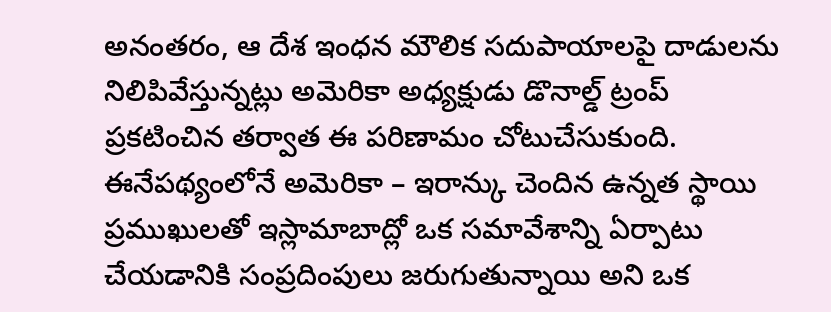అనంతరం, ఆ దేశ ఇంధన మౌలిక సదుపాయాలపై దాడులను నిలిపివేస్తున్నట్లు అమెరికా అధ్యక్షుడు డొనాల్డ్ ట్రంప్ ప్రకటించిన తర్వాత ఈ పరిణామం చోటుచేసుకుంది. ఈనేపథ్యంలోనే అమెరికా – ఇరాన్కు చెందిన ఉన్నత స్థాయి ప్రముఖులతో ఇస్లామాబాద్లో ఒక సమావేశాన్ని ఏర్పాటు చేయడానికి సంప్రదింపులు జరుగుతున్నాయి అని ఒక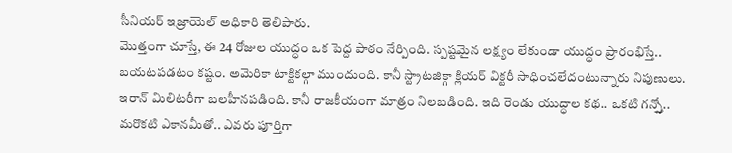సీనియర్ ఇజ్రాయెల్ అధికారి తెలిపారు.
మొత్తంగా చూస్తే, ఈ 24 రోజుల యుద్ధం ఒక పెద్ద పాఠం నేర్పింది. స్పష్టమైన లక్ష్యం లేకుండా యుద్ధం ప్రారంభిస్తే.. బయటపడటం కష్టం. అమెరికా టాక్టికల్గా ముందుంది. కానీ స్ట్రాటజిక్గా క్లియర్ విక్టరీ సాధించలేదంటున్నారు నిపుణులు. ఇరాన్ మిలిటరీగా బలహీనపడింది. కానీ రాజకీయంగా మాత్రం నిలబడింది. ఇది రెండు యుద్ధాల కథ.. ఒకటి గన్స్తో.. మరొకటి ఎకానమీతో.. ఎవరు పూర్తిగా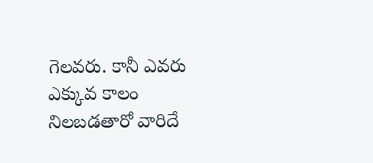గెలవరు. కానీ ఎవరు ఎక్కువ కాలం నిలబడతారో వారిదే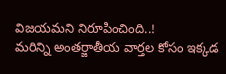విజయమని నిరూపించింది..!
మరిన్ని అంతర్జాతీయ వార్తల కోసం ఇక్కడ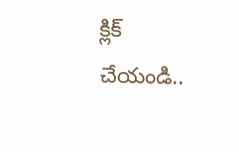క్లిక్ చేయండి..